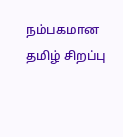நம்பகமான தமிழ் சிறப்பு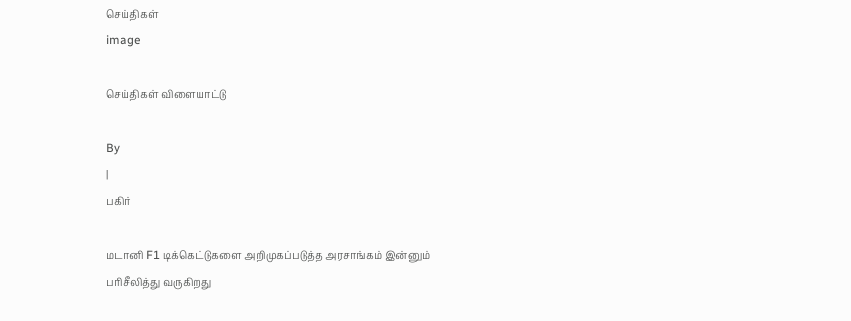செய்திகள்
image

செய்திகள் விளையாட்டு

By
|
பகிர்

மடானி F1 டிக்கெட்டுகளை அறிமுகப்படுத்த அரசாங்கம் இன்னும் பரிசீலித்து வருகிறது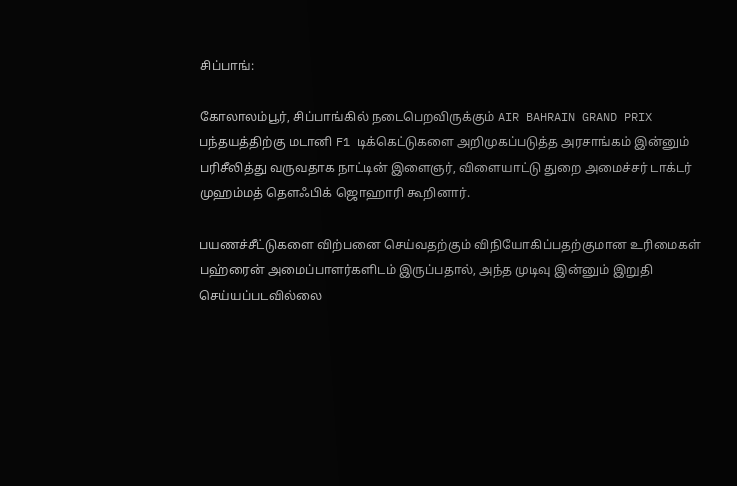சிப்பாங்:

கோலாலம்பூர், சிப்பாங்கில் நடைபெறவிருக்கும் AIR BAHRAIN GRAND PRIX  பந்தயத்திற்கு மடானி F1 டிக்கெட்டுகளை அறிமுகப்படுத்த அரசாங்கம் இன்னும் பரிசீலித்து வருவதாக நாட்டின் இளைஞர், விளையாட்டு துறை அமைச்சர் டாக்டர் முஹம்மத் தௌஃபிக் ஜொஹாரி கூறினார்.

பயணச்சீட்டுகளை விற்பனை செய்வதற்கும் விநியோகிப்பதற்குமான உரிமைகள் பஹ்ரைன் அமைப்பாளர்களிடம் இருப்பதால், அந்த முடிவு இன்னும் இறுதி செய்யப்படவில்லை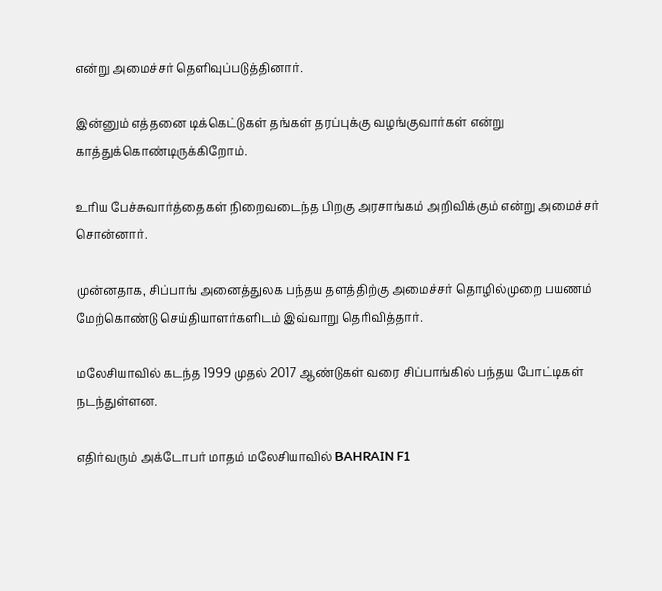என்று அமைச்சர் தெளிவுப்படுத்தினார்.

இன்னும் எத்தனை டிக்கெட்டுகள் தங்கள் தரப்புக்கு வழங்குவார்கள் என்று காத்துக்கொண்டிருக்கிறோம்.

உரிய பேச்சுவார்த்தைகள் நிறைவடைந்த பிறகு அரசாங்கம் அறிவிக்கும் என்று அமைச்சர் சொன்னார்.

முன்னதாக, சிப்பாங் அனைத்துலக பந்தய தளத்திற்கு அமைச்சர் தொழில்முறை பயணம் மேற்கொண்டு செய்தியாளர்களிடம் இவ்வாறு தெரிவித்தார்.

மலேசியாவில் கடந்த 1999 முதல் 2017 ஆண்டுகள் வரை சிப்பாங்கில் பந்தய போட்டிகள் நடந்துள்ளன.

எதிர்வரும் அக்டோபர் மாதம் மலேசியாவில் BAHRAIN F1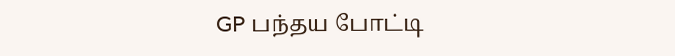GP பந்தய போட்டி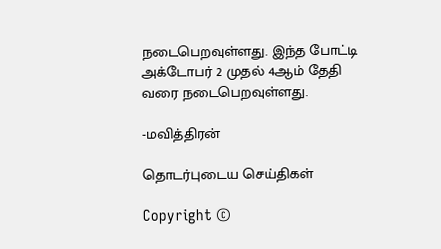நடைபெறவுள்ளது. இந்த போட்டி அக்டோபர் 2 முதல் 4ஆம் தேதி வரை நடைபெறவுள்ளது.

-மவித்திரன்

தொடர்புடைய செய்திகள்

Copyright ©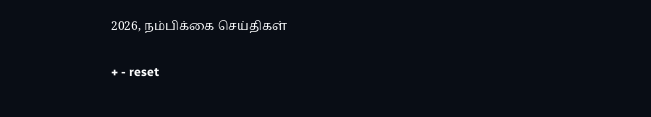2026, நம்பிக்கை செய்திகள்

+ - reset